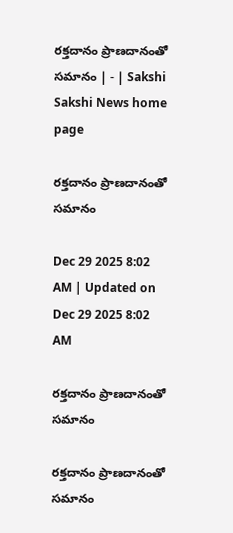రక్తదానం ప్రాణదానంతో సమానం | - | Sakshi
Sakshi News home page

రక్తదానం ప్రాణదానంతో సమానం

Dec 29 2025 8:02 AM | Updated on Dec 29 2025 8:02 AM

రక్తదానం ప్రాణదానంతో సమానం

రక్తదానం ప్రాణదానంతో సమానం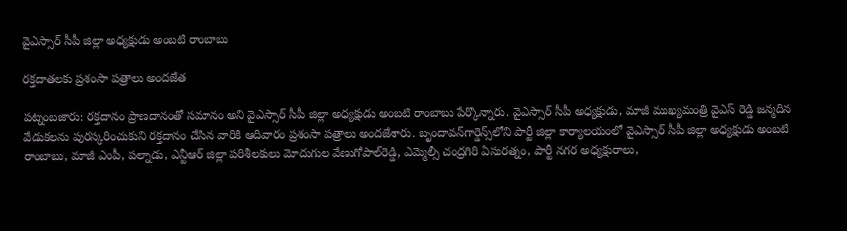వైఎస్సార్‌ సీపీ జిల్లా అధ్యక్షుడు అంబటి రాంబాబు

రక్తదాతలకు ప్రశంసా పత్రాలు అందజేత

పట్నంబజారు: రక్తదానం ప్రాణదానంతో సమానం అని వైఎస్సార్‌ సీపీ జిల్లా అధ్యక్షుడు అంబటి రాంబాబు పేర్కొన్నారు. వైఎస్సార్‌ సీపీ అధ్యక్షుడు, మాజీ ముఖ్యమంత్రి వైఎస్‌ రెడ్డి జన్మదిన వేడుకలను పురస్కరించుకుని రక్తదానం చేసిన వారికి ఆదివారం ప్రశంసా పత్రాలు అందజేశారు. బృందావన్‌గార్డెన్స్‌లోని పార్టీ జిల్లా కార్యాలయంలో వైఎస్సార్‌ సీపీ జిల్లా అధ్యక్షుడు అంబటి రాంబాబు, మాజీ ఎంపీ, పల్నాడు, ఎన్టీఆర్‌ జిల్లా పరిశీలకులు మోదుగుల వేణుగోపాల్‌రెడ్డి, ఎమ్మెల్సీ చంద్రగిరి ఏసురత్నం, పార్టీ నగర అధ్యక్షురాలు,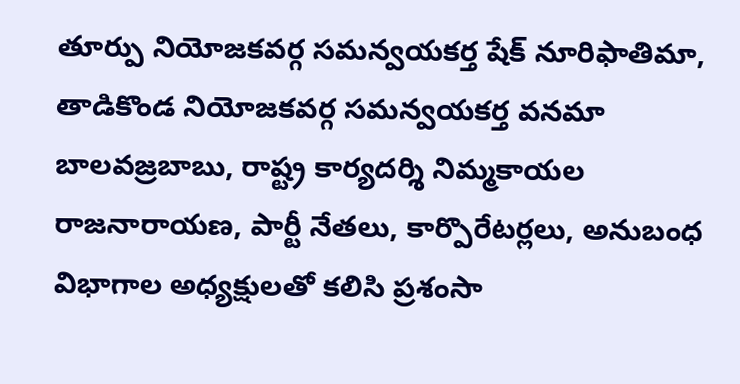తూర్పు నియోజకవర్గ సమన్వయకర్త షేక్‌ నూరిఫాతిమా, తాడికొండ నియోజకవర్గ సమన్వయకర్త వనమా బాలవజ్రబాబు, రాష్ట్ర కార్యదర్శి నిమ్మకాయల రాజనారాయణ, పార్టీ నేతలు, కార్పొరేటర్లలు, అనుబంధ విభాగాల అధ్యక్షులతో కలిసి ప్రశంసా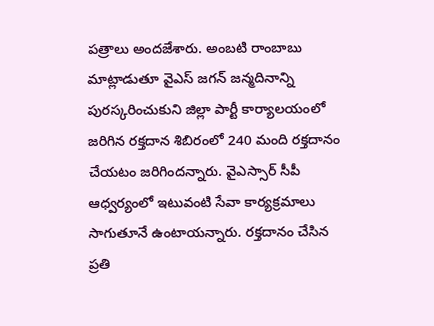పత్రాలు అందజేశారు. అంబటి రాంబాబు మాట్లాడుతూ వైఎస్‌ జగన్‌ జన్మదినాన్ని పురస్కరించుకుని జిల్లా పార్టీ కార్యాలయంలో జరిగిన రక్తదాన శిబిరంలో 240 మంది రక్తదానం చేయటం జరిగిందన్నారు. వైఎస్సార్‌ సీపీ ఆధ్వర్యంలో ఇటువంటి సేవా కార్యక్రమాలు సాగుతూనే ఉంటాయన్నారు. రక్తదానం చేసిన ప్రతి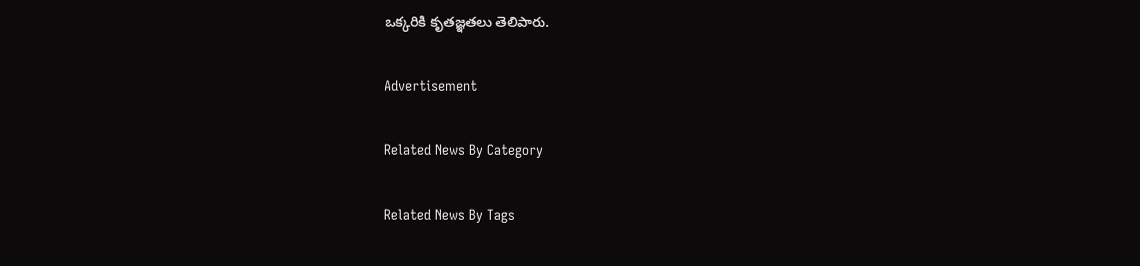ఒక్కరికి కృతజ్ఞతలు తెలిపారు.

Advertisement

Related News By Category

Related News By Tags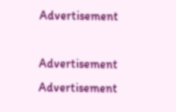Advertisement

Advertisement
Advertisement